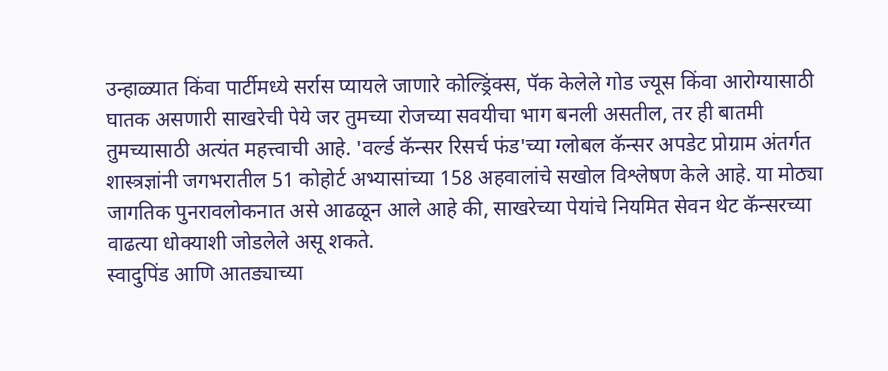उन्हाळ्यात किंवा पार्टीमध्ये सर्रास प्यायले जाणारे कोल्ड्रिंक्स, पॅक केलेले गोड ज्यूस किंवा आरोग्यासाठी घातक असणारी साखरेची पेये जर तुमच्या रोजच्या सवयीचा भाग बनली असतील, तर ही बातमी तुमच्यासाठी अत्यंत महत्त्वाची आहे. 'वर्ल्ड कॅन्सर रिसर्च फंड'च्या ग्लोबल कॅन्सर अपडेट प्रोग्राम अंतर्गत शास्त्रज्ञांनी जगभरातील 51 कोहोर्ट अभ्यासांच्या 158 अहवालांचे सखोल विश्लेषण केले आहे. या मोठ्या जागतिक पुनरावलोकनात असे आढळून आले आहे की, साखरेच्या पेयांचे नियमित सेवन थेट कॅन्सरच्या वाढत्या धोक्याशी जोडलेले असू शकते.
स्वादुपिंड आणि आतड्याच्या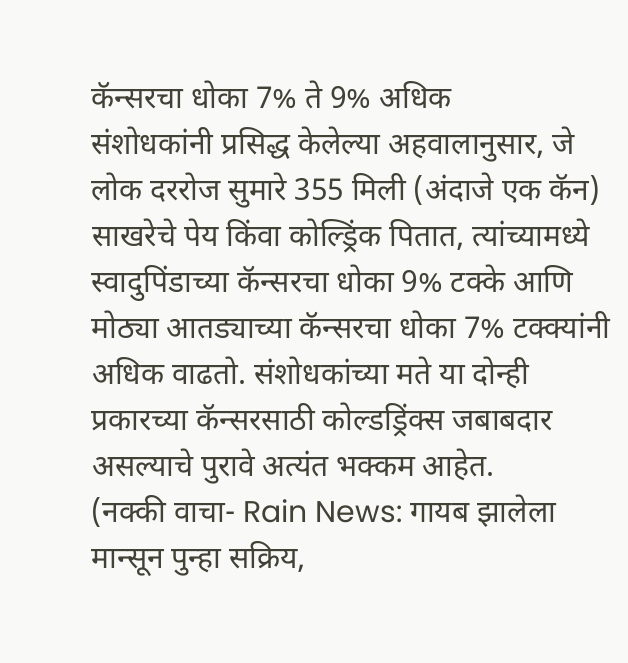कॅन्सरचा धोका 7% ते 9% अधिक
संशोधकांनी प्रसिद्ध केलेल्या अहवालानुसार, जे लोक दररोज सुमारे 355 मिली (अंदाजे एक कॅन) साखरेचे पेय किंवा कोल्ड्रिंक पितात, त्यांच्यामध्ये स्वादुपिंडाच्या कॅन्सरचा धोका 9% टक्के आणि मोठ्या आतड्याच्या कॅन्सरचा धोका 7% टक्क्यांनी अधिक वाढतो. संशोधकांच्या मते या दोन्ही प्रकारच्या कॅन्सरसाठी कोल्डड्रिंक्स जबाबदार असल्याचे पुरावे अत्यंत भक्कम आहेत.
(नक्की वाचा- Rain News: गायब झालेला मान्सून पुन्हा सक्रिय,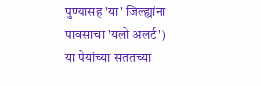पुण्यासह 'या' जिल्ह्यांना पावसाचा 'यलो अलर्ट')
या पेयांच्या सततच्या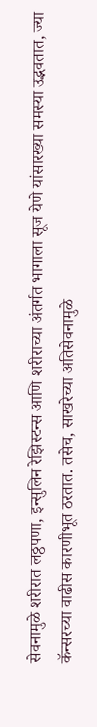सेवनामुळे शरीरात लठ्ठपणा, इन्सुलिन रेझिस्टन्स आणि शरीराच्या अंतर्गत भागाला सूज येणे यांसारख्या समस्या उद्भवतात, ज्या कॅन्सरच्या वाढीस कारणीभूत ठरतात. तसेच, साखरेच्या अतिसेवनामुळे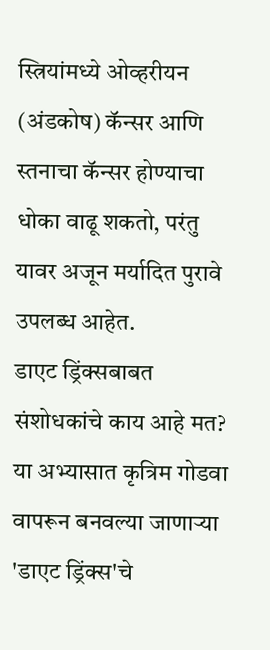स्त्रियांमध्ये ओव्हरीयन (अंडकोष) कॅन्सर आणि स्तनाचा कॅन्सर होण्याचा धोका वाढू शकतो, परंतु यावर अजून मर्यादित पुरावे उपलब्ध आहेत.
डाएट ड्रिंक्सबाबत संशोधकांचे काय आहे मत?
या अभ्यासात कृत्रिम गोडवा वापरून बनवल्या जाणाऱ्या 'डाएट ड्रिंक्स'चे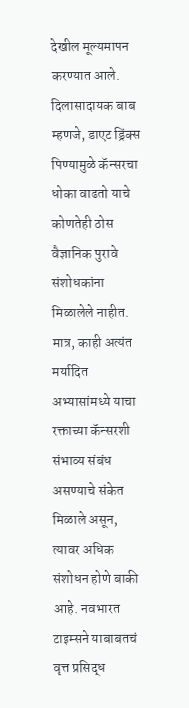देखील मूल्यमापन करण्यात आले. दिलासादायक बाब म्हणजे, डाएट ड्रिंक्स पिण्यामुळे कॅन्सरचा धोका वाढतो याचे कोणतेही ठोस वैज्ञानिक पुरावे संशोधकांना मिळालेले नाहीत. मात्र, काही अत्यंत मर्यादित अभ्यासांमध्ये याचा रक्ताच्या कॅन्सरशी संभाव्य संबंध असण्याचे संकेत मिळाले असून, त्यावर अधिक संशोधन होणे बाकी आहे. नवभारत टाइम्सने याबाबतचं वृत्त प्रसिद्ध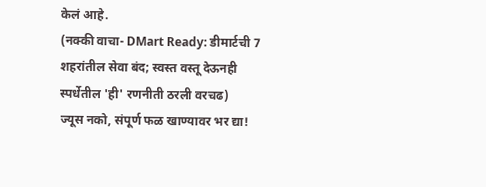केलं आहे.
(नक्की वाचा- DMart Ready: डीमार्टची 7 शहरांतील सेवा बंद; स्वस्त वस्तू देऊनही स्पर्धेतील 'ही' रणनीती ठरली वरचढ)
ज्यूस नको, संपूर्ण फळ खाण्यावर भर द्या!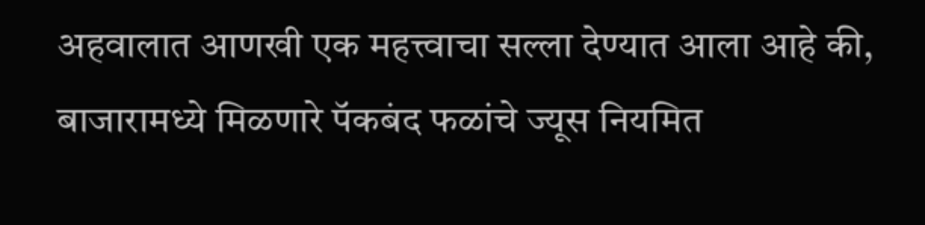अहवालात आणखी एक महत्त्वाचा सल्ला देण्यात आला आहे की, बाजारामध्ये मिळणारे पॅकबंद फळांचे ज्यूस नियमित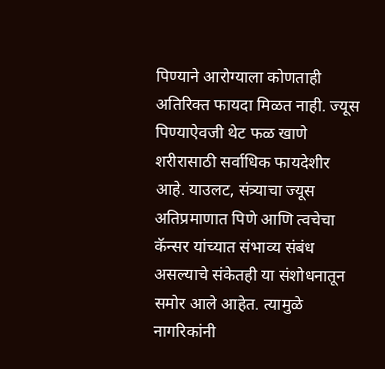पिण्याने आरोग्याला कोणताही अतिरिक्त फायदा मिळत नाही. ज्यूस पिण्याऐवजी थेट फळ खाणे शरीरासाठी सर्वाधिक फायदेशीर आहे. याउलट, संत्र्याचा ज्यूस अतिप्रमाणात पिणे आणि त्वचेचा कॅन्सर यांच्यात संभाव्य संबंध असल्याचे संकेतही या संशोधनातून समोर आले आहेत. त्यामुळे नागरिकांनी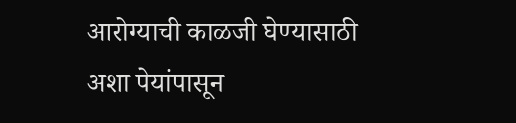आरोग्याची काळजी घेण्यासाठी अशा पेयांपासून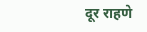दूर राहणे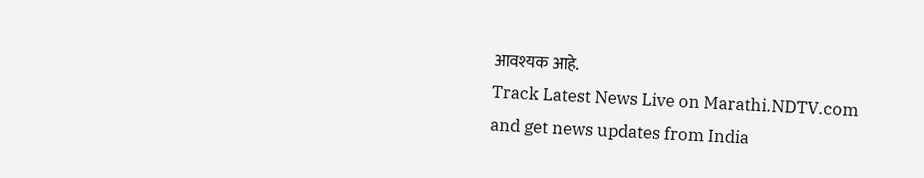आवश्यक आहे.
Track Latest News Live on Marathi.NDTV.com and get news updates from India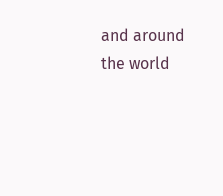and around the world